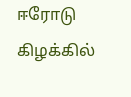ஈரோடு கிழக்கில்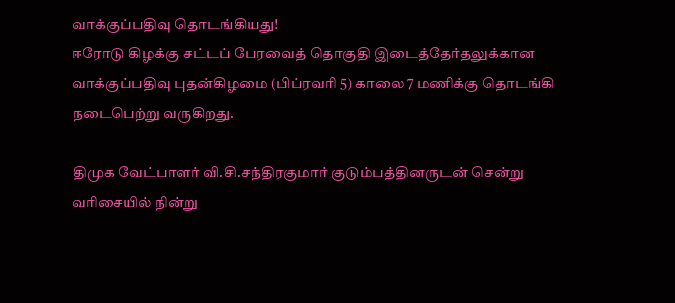வாக்குப்பதிவு தொடங்கியது!
ஈரோடு கிழக்கு சட்டப் பேரவைத் தொகுதி இடைத்தேர்தலுக்கான வாக்குப்பதிவு புதன்கிழமை (பிப்ரவரி 5) காலை 7 மணிக்கு தொடங்கி நடைபெற்று வருகிறது.

திமுக வேட்பாளர் வி.சி.சந்திரகுமார் குடும்பத்தினருடன் சென்று வரிசையில் நின்று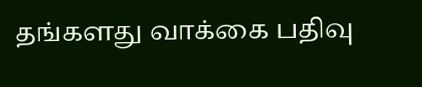தங்களது வாக்கை பதிவு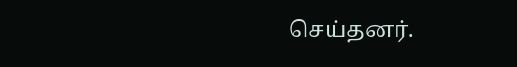செய்தனர்.